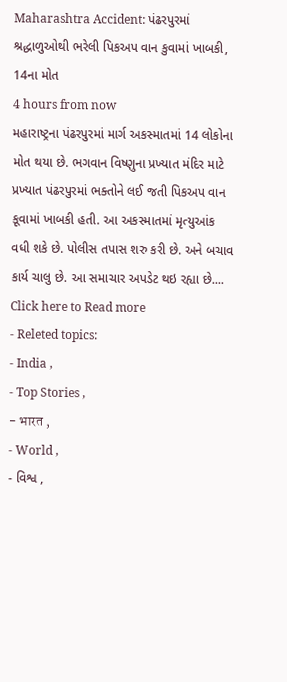Maharashtra Accident: પંઢરપુરમાં શ્રદ્ધાળુઓથી ભરેલી પિકઅપ વાન કુવામાં ખાબકી, 14ના મોત
4 hours from now
મહારાષ્ટ્રના પંઢરપુરમાં માર્ગ અકસ્માતમાં 14 લોકોના મોત થયા છે. ભગવાન વિષ્ણુના પ્રખ્યાત મંદિર માટે પ્રખ્યાત પંઢરપુરમાં ભક્તોને લઈ જતી પિકઅપ વાન કૂવામાં ખાબકી હતી. આ અકસ્માતમાં મૃત્યુઆંક વધી શકે છે. પોલીસ તપાસ શરુ કરી છે. અને બચાવ કાર્ય ચાલુ છે. આ સમાચાર અપડેટ થઇ રહ્યા છે....
Click here to Read more
- Releted topics:
- India ,
- Top Stories ,
- भारत ,
- World ,
- વિશ્વ ,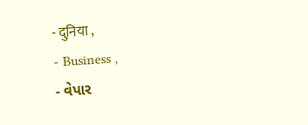- दुनिया ,
- Business ,
- વેપાર